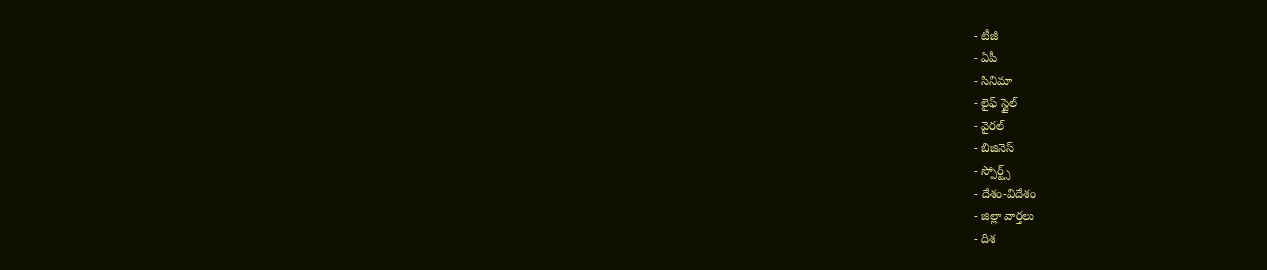- టీజీ
- ఏపీ
- సినిమా
- లైఫ్ స్టైల్
- వైరల్
- బిజినెస్
- స్పోర్ట్స్
- దేశం-విదేశం
- జిల్లా వార్తలు
- దిశ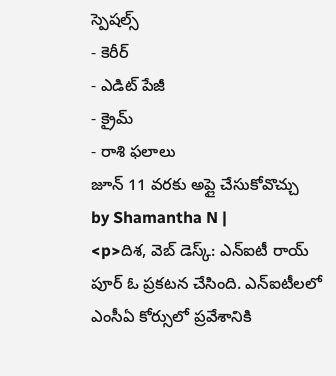స్పెషల్స్
- కెరీర్
- ఎడిట్ పేజీ
- క్రైమ్
- రాశి ఫలాలు
జూన్ 11 వరకు అప్లై చేసుకోవొచ్చు
by Shamantha N |
<p>దిశ, వెబ్ డెస్క్: ఎన్ఐటీ రాయ్ పూర్ ఓ ప్రకటన చేసింది. ఎన్ఐటీలలో ఎంసీఏ కోర్సులో ప్రవేశానికి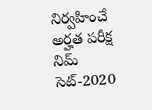నిర్వహించే అర్హత పరీక్ష నిమ్ సెట్-2020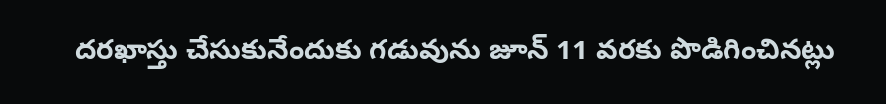దరఖాస్తు చేసుకునేందుకు గడువును జూన్ 11 వరకు పొడిగించినట్లు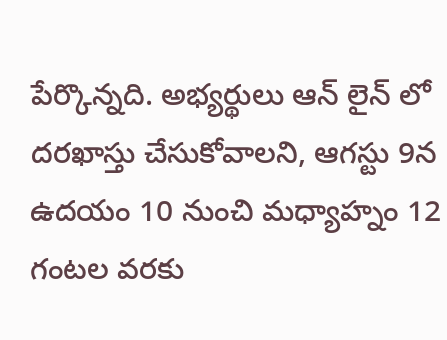పేర్కొన్నది. అభ్యర్థులు ఆన్ లైన్ లో దరఖాస్తు చేసుకోవాలని, ఆగస్టు 9న ఉదయం 10 నుంచి మధ్యాహ్నం 12 గంటల వరకు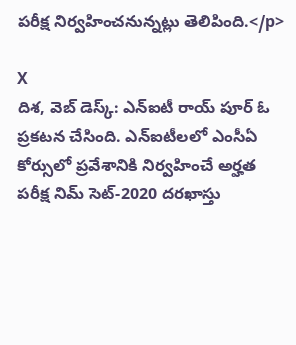పరీక్ష నిర్వహించనున్నట్లు తెలిపింది.</p>

X
దిశ, వెబ్ డెస్క్: ఎన్ఐటీ రాయ్ పూర్ ఓ ప్రకటన చేసింది. ఎన్ఐటీలలో ఎంసీఏ కోర్సులో ప్రవేశానికి నిర్వహించే అర్హత పరీక్ష నిమ్ సెట్-2020 దరఖాస్తు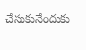చేసుకునేందుకు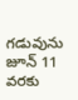గడువును జూన్ 11 వరకు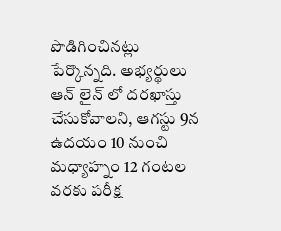పొడిగించినట్లు పేర్కొన్నది. అభ్యర్థులు ఆన్ లైన్ లో దరఖాస్తు చేసుకోవాలని, ఆగస్టు 9న ఉదయం 10 నుంచి మధ్యాహ్నం 12 గంటల వరకు పరీక్ష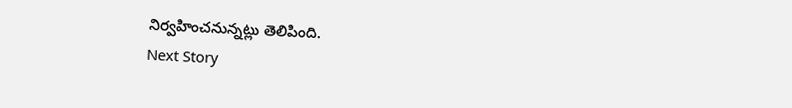నిర్వహించనున్నట్లు తెలిపింది.
Next Story